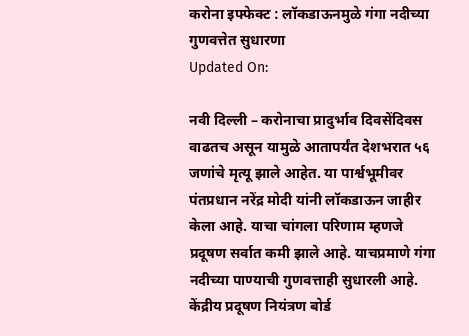करोना इफ्फेक्ट : लॉकडाऊनमुळे गंगा नदीच्या गुणवत्तेत सुधारणा
Updated On:

नवी दिल्ली – करोनाचा प्रादुर्भाव दिवसेंदिवस वाढतच असून यामुळे आतापर्यंत देशभरात ५६ जणांचे मृत्यू झाले आहेत. या पार्श्वभूमीवर पंतप्रधान नरेंद्र मोदी यांनी लॉकडाऊन जाहीर केला आहे. याचा चांगला परिणाम म्हणजे प्रदूषण सर्वात कमी झाले आहे. याचप्रमाणे गंगा नदीच्या पाण्याची गुणवत्ताही सुधारली आहे.
केंद्रीय प्रदूषण नियंत्रण बोर्ड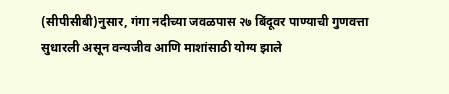(सीपीसीबी)नुसार, गंगा नदीच्या जवळपास २७ बिंदूवर पाण्याची गुणवत्ता सुधारली असून वन्यजीव आणि माशांसाठी योग्य झाले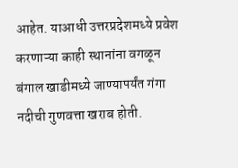आहेत. याआधी उत्तरप्रदेशमध्ये प्रवेश करणाऱ्या काही स्थानांना वगळून बंगाल खाडीमध्ये जाण्यापर्यंत गंगा नदीची गुणवत्ता खराब होती.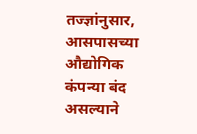तज्ज्ञांनुसार, आसपासच्या औद्योगिक कंपन्या बंद असल्याने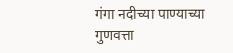गंगा नदीच्या पाण्याच्या गुणवत्ता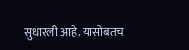सुधारली आहे. यासोबतच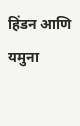हिंडन आणि यमुना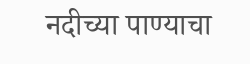नदीच्या पाण्याचा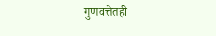गुणवत्तेतही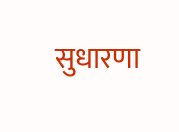सुधारणा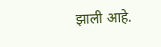झाली आहे.